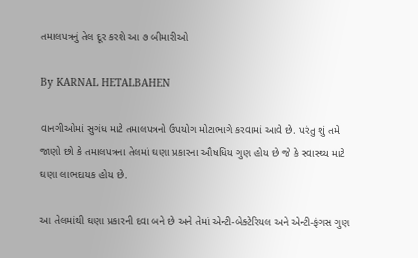તમાલપત્રનું તેલ દૂર કરશે આ ૭ બીમારીઓ

By KARNAL HETALBAHEN

વાનગીઓમાં સુગંધ માટે તમાલપત્રનો ઉપયોગ મોટાભાગે કરવામાં આવે છે. પરંતુ શું તમે જાણો છો કે તમાલપત્રના તેલમાં ઘણા પ્રકારના ઔષધિય ગુણ હોય છે જે કે સ્વાસ્થ્ય માટે ઘણા લાભદાયક હોય છે.

આ તેલમાંથી ઘણા પ્રકારની દવા બને છે અને તેમાં એન્ટી-બેક્ટેરિયલ અને એન્ટી-ફંગસ ગુણ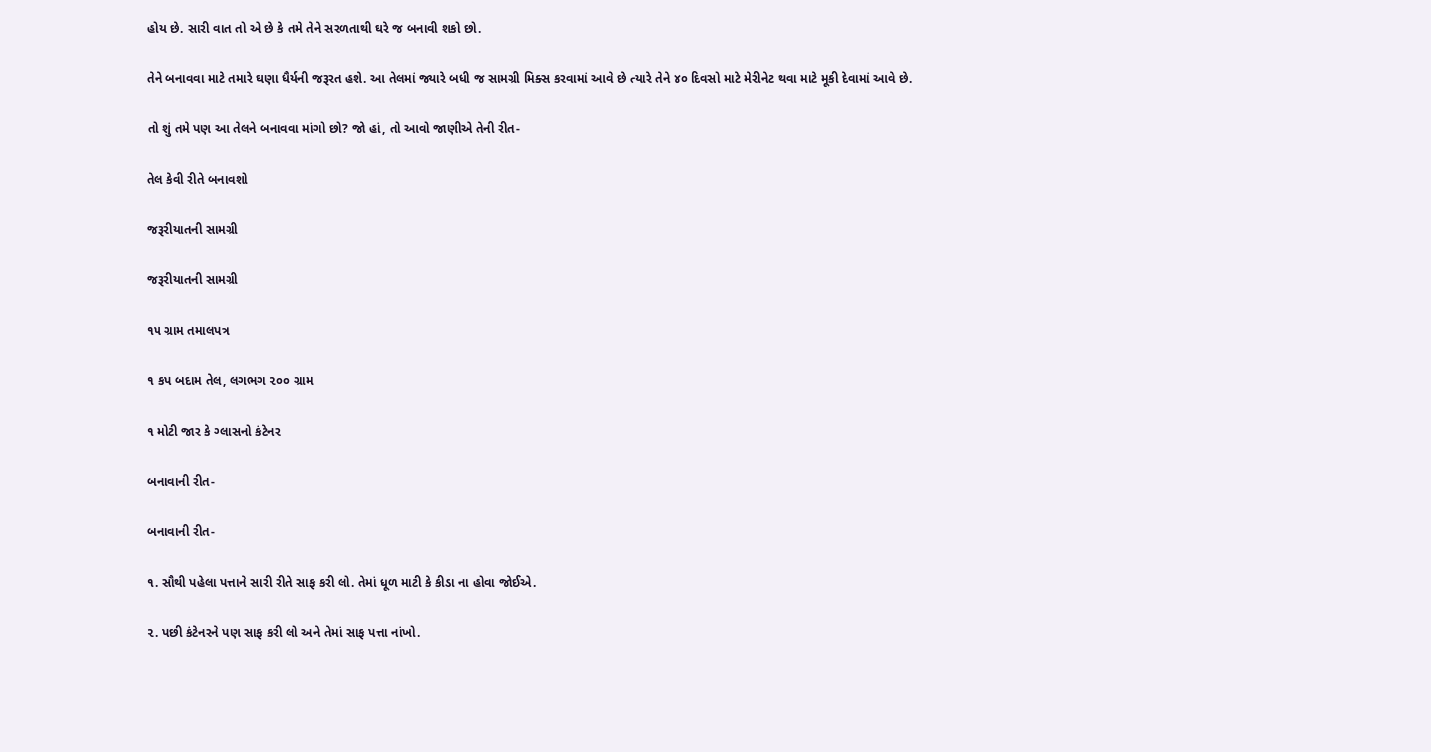હોય છે. સારી વાત તો એ છે કે તમે તેને સરળતાથી ઘરે જ બનાવી શકો છો.

તેને બનાવવા માટે તમારે ઘણા ધૈર્યની જરૂરત હશે. આ તેલમાં જ્યારે બધી જ સામગ્રી મિક્સ કરવામાં આવે છે ત્યારે તેને ૪૦ દિવસો માટે મેરીનેટ થવા માટે મૂકી દેવામાં આવે છે.

તો શું તમે પણ આ તેલને બનાવવા માંગો છો? જો હાં, તો આવો જાણીએ તેની રીત-

તેલ કેવી રીતે બનાવશો

જરૂરીયાતની સામગ્રી

જરૂરીયાતની સામગ્રી

૧૫ ગ્રામ તમાલપત્ર

૧ કપ બદામ તેલ, લગભગ ૨૦૦ ગ્રામ

૧ મોટી જાર કે ગ્લાસનો કંટેનર

બનાવાની રીત-

બનાવાની રીત-

૧. સૌથી પહેલા પત્તાને સારી રીતે સાફ કરી લો. તેમાં ધૂળ માટી કે કીડા ના હોવા જોઈએ.

૨. પછી કંટેનરને પણ સાફ કરી લો અને તેમાં સાફ પત્તા નાંખો.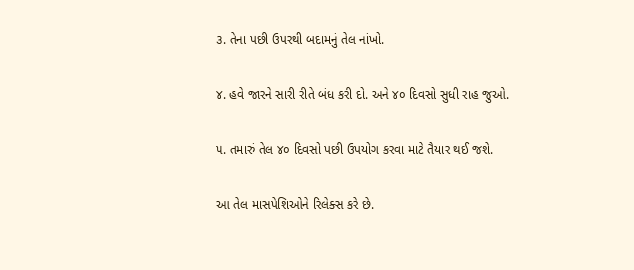૩. તેના પછી ઉપરથી બદામનું તેલ નાંખો.

૪. હવે જારને સારી રીતે બંધ કરી દો. અને ૪૦ દિવસો સુધી રાહ જુઓ.

૫. તમારું તેલ ૪૦ દિવસો પછી ઉપયોગ કરવા માટે તૈયાર થઈ જશે.

આ તેલ માસપેશિઓને રિલેક્સ કરે છે.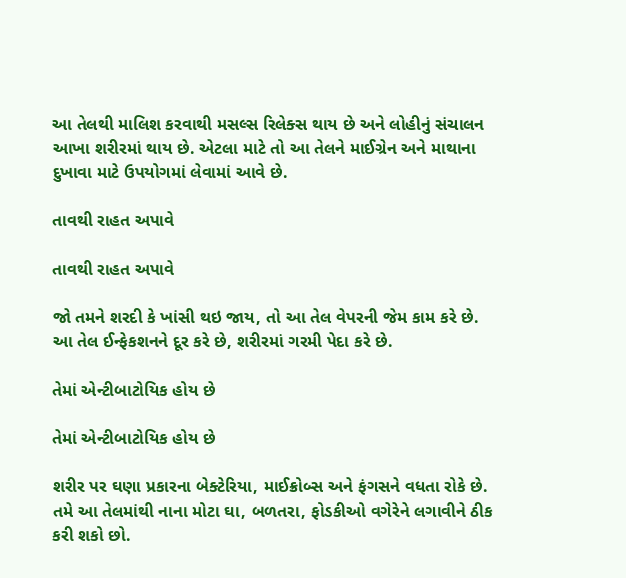આ તેલથી માલિશ કરવાથી મસલ્સ રિલેક્સ થાય છે અને લોહીનું સંચાલન આખા શરીરમાં થાય છે. એટલા માટે તો આ તેલને માઈગ્રેન અને માથાના દુખાવા માટે ઉપયોગમાં લેવામાં આવે છે.

તાવથી રાહત અપાવે

તાવથી રાહત અપાવે

જો તમને શરદી કે ખાંસી થઇ જાય, તો આ તેલ વેપરની જેમ કામ કરે છે. આ તેલ ઈન્ફેકશનને દૂર કરે છે, શરીરમાં ગરમી પેદા કરે છે.

તેમાં એન્ટીબાટોયિક હોય છે

તેમાં એન્ટીબાટોયિક હોય છે

શરીર પર ઘણા પ્રકારના બેક્ટેરિયા, માઈક્રોબ્સ અને ફંગસને વધતા રોકે છે. તમે આ તેલમાંથી નાના મોટા ઘા, બળતરા, ફોડકીઓ વગેરેને લગાવીને ઠીક કરી શકો છો.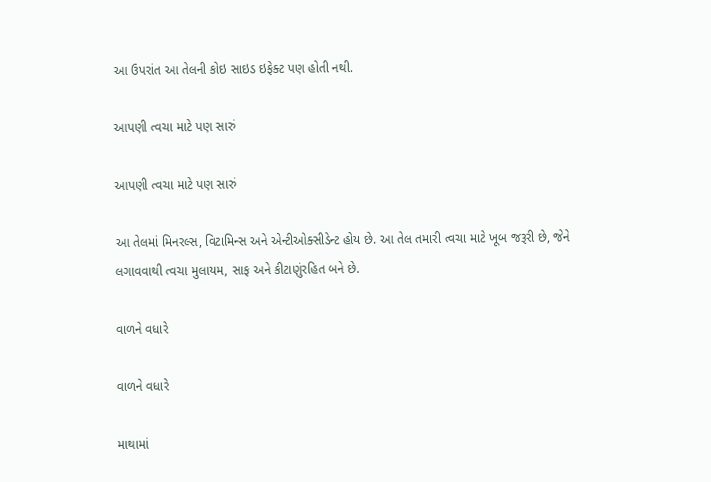આ ઉપરાંત આ તેલની કોઇ સાઇડ ઇફેક્ટ પણ હોતી નથી.

આપણી ત્વચા માટે પણ સારું

આપણી ત્વચા માટે પણ સારું

આ તેલમાં મિનરલ્સ, વિટામિન્સ અને એન્ટીઓક્સીડેન્ટ હોય છે. આ તેલ તમારી ત્વચા માટે ખૂબ જરૂરી છે, જેને લગાવવાથી ત્વચા મુલાયમ, સાફ અને કીટાણુંરહિત બને છે.

વાળને વધારે

વાળને વધારે

માથામાં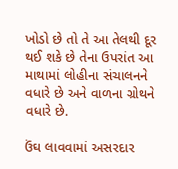ખોડો છે તો તે આ તેલથી દૂર થઈ શકે છે તેના ઉપરાંત આ માથામાં લોહીના સંચાલનને વધારે છે અને વાળના ગ્રોથને વધારે છે.

ઉંઘ લાવવામાં અસરદાર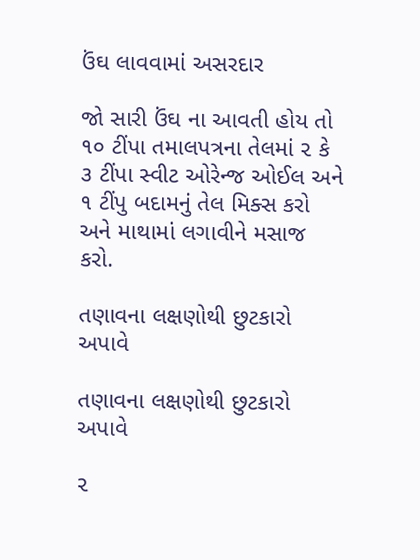ઉંઘ લાવવામાં અસરદાર

જો સારી ઉંઘ ના આવતી હોય તો ૧૦ ટીંપા તમાલપત્રના તેલમાં ૨ કે ૩ ટીંપા સ્વીટ ઓરેન્જ ઓઈલ અને ૧ ટીંપુ બદામનું તેલ મિક્સ કરો અને માથામાં લગાવીને મસાજ કરો.

તણાવના લક્ષણોથી છુટકારો અપાવે

તણાવના લક્ષણોથી છુટકારો અપાવે

૨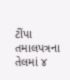ટીંપા તમાલપત્રના તેલમાં ૪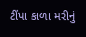ટીંપા કાળા મરીનું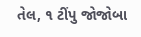તેલ, ૧ ટીંપુ જોજોબા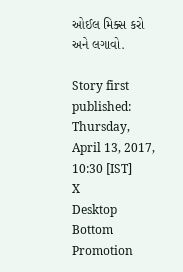ઓઈલ મિક્સ કરો અને લગાવો.

Story first published: Thursday, April 13, 2017, 10:30 [IST]
X
Desktop Bottom Promotion